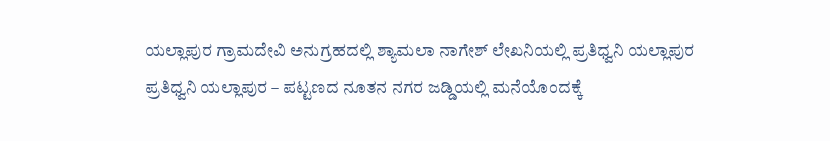ಯಲ್ಲಾಪುರ ಗ್ರಾಮದೇವಿ ಅನುಗ್ರಹದಲ್ಲಿ ಶ್ಯಾಮಲಾ ನಾಗೇಶ್ ಲೇಖನಿಯಲ್ಲಿ ಪ್ರತಿಧ್ವನಿ ಯಲ್ಲಾಪುರ
ಪ್ರತಿಧ್ವನಿ ಯಲ್ಲಾಪುರ – ಪಟ್ಟಣದ ನೂತನ ನಗರ ಜಡ್ಡಿಯಲ್ಲಿ ಮನೆಯೊಂದಕ್ಕೆ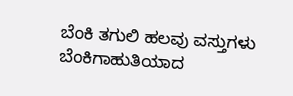ಬೆಂಕಿ ತಗುಲಿ ಹಲವು ವಸ್ತುಗಳು ಬೆಂಕಿಗಾಹುತಿಯಾದ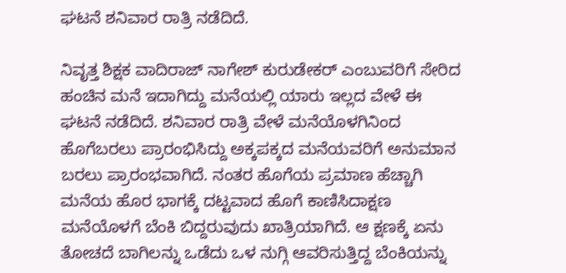ಘಟನೆ ಶನಿವಾರ ರಾತ್ರಿ ನಡೆದಿದೆ.

ನಿವೃತ್ತ ಶಿಕ್ಷಕ ವಾದಿರಾಜ್ ನಾಗೇಶ್ ಕುರುಡೇಕರ್ ಎಂಬುವರಿಗೆ ಸೇರಿದ ಹಂಚಿನ ಮನೆ ಇದಾಗಿದ್ದು ಮನೆಯಲ್ಲಿ ಯಾರು ಇಲ್ಲದ ವೇಳೆ ಈ ಘಟನೆ ನಡೆದಿದೆ. ಶನಿವಾರ ರಾತ್ರಿ ವೇಳೆ ಮನೆಯೊಳಗಿನಿಂದ ಹೊಗೆಬರಲು ಪ್ರಾರಂಭಿಸಿದ್ದು ಅಕ್ಕಪಕ್ಕದ ಮನೆಯವರಿಗೆ ಅನುಮಾನ ಬರಲು ಪ್ರಾರಂಭವಾಗಿದೆ. ನಂತರ ಹೊಗೆಯ ಪ್ರಮಾಣ ಹೆಚ್ಚಾಗಿ ಮನೆಯ ಹೊರ ಭಾಗಕ್ಕೆ ದಟ್ಟವಾದ ಹೊಗೆ ಕಾಣಿಸಿದಾಕ್ಷಣ ಮನೆಯೊಳಗೆ ಬೆಂಕಿ ಬಿದ್ದರುವುದು ಖಾತ್ರಿಯಾಗಿದೆ. ಆ ಕ್ಷಣಕ್ಕೆ ಏನು ತೋಚದೆ ಬಾಗಿಲನ್ನು ಒಡೆದು ಒಳ ನುಗ್ಗಿ ಆವರಿಸುತ್ತಿದ್ದ ಬೆಂಕಿಯನ್ನು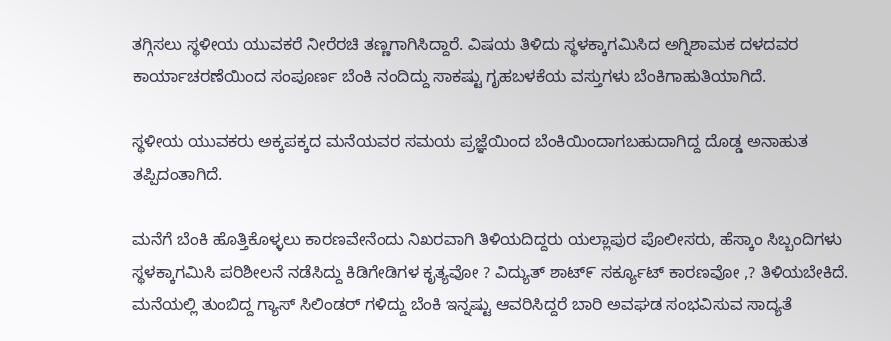ತಗ್ಗಿಸಲು ಸ್ಥಳೀಯ ಯುವಕರೆ ನೀರೆರಚಿ ತಣ್ಣಗಾಗಿಸಿದ್ದಾರೆ. ವಿಷಯ ತಿಳಿದು ಸ್ಥಳಕ್ಕಾಗಮಿಸಿದ ಅಗ್ನಿಶಾಮಕ ದಳದವರ ಕಾರ್ಯಾಚರಣೆಯಿಂದ ಸಂಪೂರ್ಣ ಬೆಂಕಿ ನಂದಿದ್ದು ಸಾಕಷ್ಟು ಗೃಹಬಳಕೆಯ ವಸ್ತುಗಳು ಬೆಂಕಿಗಾಹುತಿಯಾಗಿದೆ.

ಸ್ಥಳೀಯ ಯುವಕರು ಅಕ್ಕಪಕ್ಕದ ಮನೆಯವರ ಸಮಯ ಪ್ರಜ್ಞೆಯಿಂದ ಬೆಂಕಿಯಿಂದಾಗಬಹುದಾಗಿದ್ದ ದೊಡ್ಡ ಅನಾಹುತ ತಪ್ಪಿದಂತಾಗಿದೆ.

ಮನೆಗೆ ಬೆಂಕಿ ಹೊತ್ತಿಕೊಳ್ಳಲು ಕಾರಣವೇನೆಂದು ನಿಖರವಾಗಿ ತಿಳಿಯದಿದ್ದರು ಯಲ್ಲಾಪುರ ಪೊಲೀಸರು, ಹೆಸ್ಕಾಂ ಸಿಬ್ಬಂದಿಗಳು ಸ್ಥಳಕ್ಕಾಗಮಿಸಿ ಪರಿಶೀಲನೆ ನಡೆಸಿದ್ದು ಕಿಡಿಗೇಡಿಗಳ ಕೃತ್ಯವೋ ? ವಿದ್ಯುತ್ ಶಾಟ್೯ ಸರ್ಕ್ಯೂಟ್ ಕಾರಣವೋ ,? ತಿಳಿಯಬೇಕಿದೆ.
ಮನೆಯಲ್ಲಿ ತುಂಬಿದ್ದ ಗ್ಯಾಸ್ ಸಿಲಿಂಡರ್ ಗಳಿದ್ದು ಬೆಂಕಿ ಇನ್ನಷ್ಟು ಆವರಿಸಿದ್ದರೆ ಬಾರಿ ಅವಘಡ ಸಂಭವಿಸುವ ಸಾದ್ಯತೆ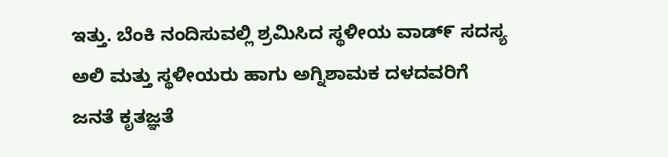ಇತ್ತು. ಬೆಂಕಿ ನಂದಿಸುವಲ್ಲಿ ಶ್ರಮಿಸಿದ ಸ್ಥಳೀಯ ವಾಡ್೯ ಸದಸ್ಯ ಅಲಿ ಮತ್ತು ಸ್ಥಳೀಯರು ಹಾಗು ಅಗ್ನಿಶಾಮಕ ದಳದವರಿಗೆ ಜನತೆ ಕೃತಜ್ಞತೆ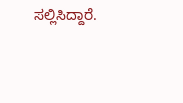ಸಲ್ಲಿಸಿದ್ದಾರೆ.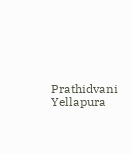Prathidvani Yellapura